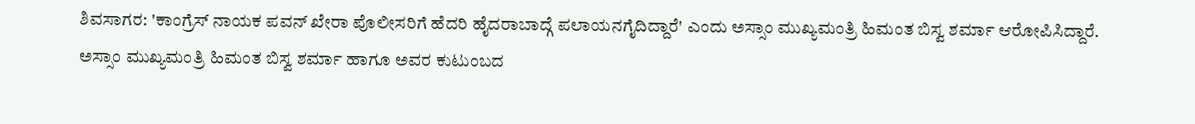ಶಿವಸಾಗರ: 'ಕಾಂಗ್ರೆಸ್ ನಾಯಕ ಪವನ್ ಖೇರಾ ಪೊಲೀಸರಿಗೆ ಹೆದರಿ ಹೈದರಾಬಾದ್ಗೆ ಪಲಾಯನಗೈದಿದ್ದಾರೆ' ಎಂದು ಅಸ್ಸಾಂ ಮುಖ್ಯಮಂತ್ರಿ ಹಿಮಂತ ಬಿಸ್ವ ಶರ್ಮಾ ಆರೋಪಿಸಿದ್ದಾರೆ.
ಅಸ್ಸಾಂ ಮುಖ್ಯಮಂತ್ರಿ ಹಿಮಂತ ಬಿಸ್ವ ಶರ್ಮಾ ಹಾಗೂ ಅವರ ಕುಟುಂಬದ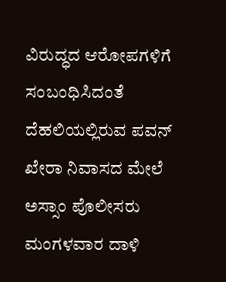ವಿರುದ್ಧದ ಆರೋಪಗಳಿಗೆ ಸಂಬಂಧಿಸಿದಂತೆ ದೆಹಲಿಯಲ್ಲಿರುವ ಪವನ್ ಖೇರಾ ನಿವಾಸದ ಮೇಲೆ ಅಸ್ಸಾಂ ಪೊಲೀಸರು ಮಂಗಳವಾರ ದಾಳಿ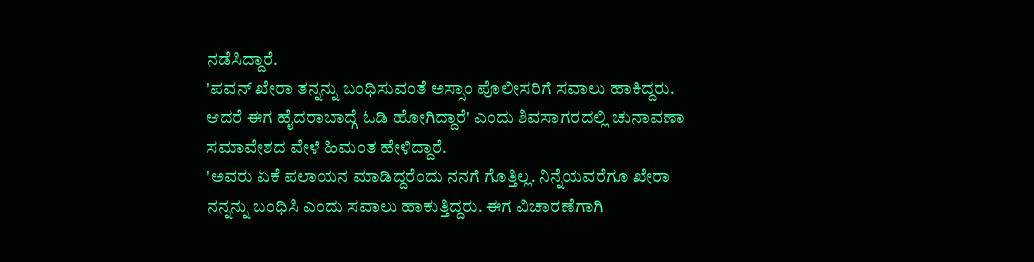ನಡೆಸಿದ್ದಾರೆ.
'ಪವನ್ ಖೇರಾ ತನ್ನನ್ನು ಬಂಧಿಸುವಂತೆ ಅಸ್ಸಾಂ ಪೊಲೀಸರಿಗೆ ಸವಾಲು ಹಾಕಿದ್ದರು. ಆದರೆ ಈಗ ಹೈದರಾಬಾದ್ಗೆ ಓಡಿ ಹೋಗಿದ್ದಾರೆ' ಎಂದು ಶಿವಸಾಗರದಲ್ಲಿ ಚುನಾವಣಾ ಸಮಾವೇಶದ ವೇಳೆ ಹಿಮಂತ ಹೇಳಿದ್ದಾರೆ.
'ಅವರು ಏಕೆ ಪಲಾಯನ ಮಾಡಿದ್ದರೆಂದು ನನಗೆ ಗೊತ್ತಿಲ್ಲ. ನಿನ್ನೆಯವರೆಗೂ ಖೇರಾ ನನ್ನನ್ನು ಬಂಧಿಸಿ ಎಂದು ಸವಾಲು ಹಾಕುತ್ತಿದ್ದರು. ಈಗ ವಿಚಾರಣೆಗಾಗಿ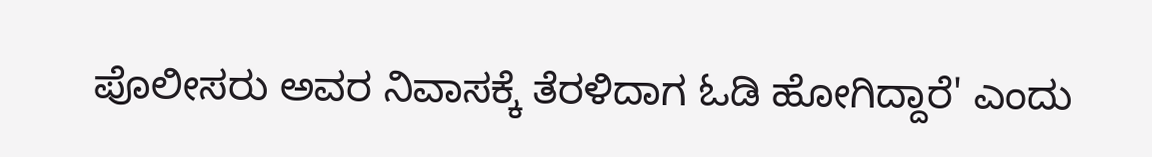ಪೊಲೀಸರು ಅವರ ನಿವಾಸಕ್ಕೆ ತೆರಳಿದಾಗ ಓಡಿ ಹೋಗಿದ್ದಾರೆ' ಎಂದು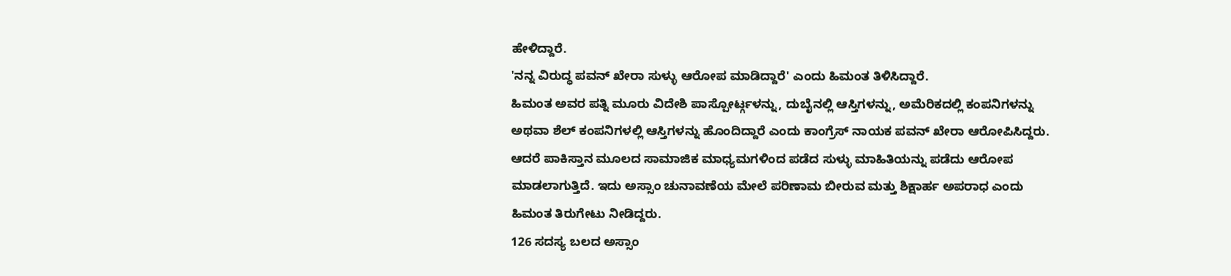ಹೇಳಿದ್ದಾರೆ.
'ನನ್ನ ವಿರುದ್ಧ ಪವನ್ ಖೇರಾ ಸುಳ್ಳು ಆರೋಪ ಮಾಡಿದ್ದಾರೆ' ಎಂದು ಹಿಮಂತ ತಿಳಿಸಿದ್ದಾರೆ.
ಹಿಮಂತ ಅವರ ಪತ್ನಿ ಮೂರು ವಿದೇಶಿ ಪಾಸ್ಪೋರ್ಟ್ಗಳನ್ನು, ದುಬೈನಲ್ಲಿ ಆಸ್ತಿಗಳನ್ನು, ಅಮೆರಿಕದಲ್ಲಿ ಕಂಪನಿಗಳನ್ನು ಅಥವಾ ಶೆಲ್ ಕಂಪನಿಗಳಲ್ಲಿ ಆಸ್ತಿಗಳನ್ನು ಹೊಂದಿದ್ದಾರೆ ಎಂದು ಕಾಂಗ್ರೆಸ್ ನಾಯಕ ಪವನ್ ಖೇರಾ ಆರೋಪಿಸಿದ್ದರು.
ಆದರೆ ಪಾಕಿಸ್ತಾನ ಮೂಲದ ಸಾಮಾಜಿಕ ಮಾಧ್ಯಮಗಳಿಂದ ಪಡೆದ ಸುಳ್ಳು ಮಾಹಿತಿಯನ್ನು ಪಡೆದು ಆರೋಪ ಮಾಡಲಾಗುತ್ತಿದೆ. ಇದು ಅಸ್ಸಾಂ ಚುನಾವಣೆಯ ಮೇಲೆ ಪರಿಣಾಮ ಬೀರುವ ಮತ್ತು ಶಿಕ್ಷಾರ್ಹ ಅಪರಾಧ ಎಂದು ಹಿಮಂತ ತಿರುಗೇಟು ನೀಡಿದ್ದರು.
126 ಸದಸ್ಯ ಬಲದ ಅಸ್ಸಾಂ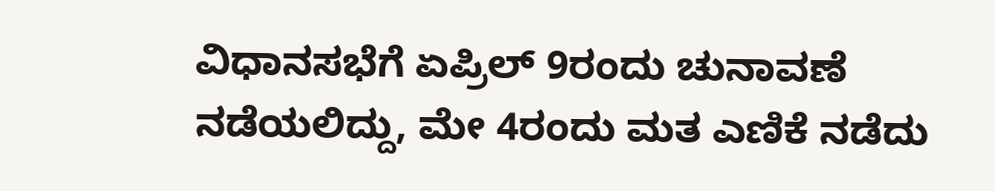ವಿಧಾನಸಭೆಗೆ ಏಪ್ರಿಲ್ 9ರಂದು ಚುನಾವಣೆ ನಡೆಯಲಿದ್ದು, ಮೇ 4ರಂದು ಮತ ಎಣಿಕೆ ನಡೆದು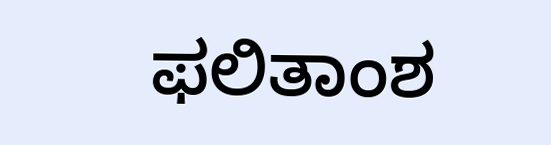ಫಲಿತಾಂಶ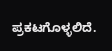ಪ್ರಕಟಗೊಳ್ಳಲಿದೆ.